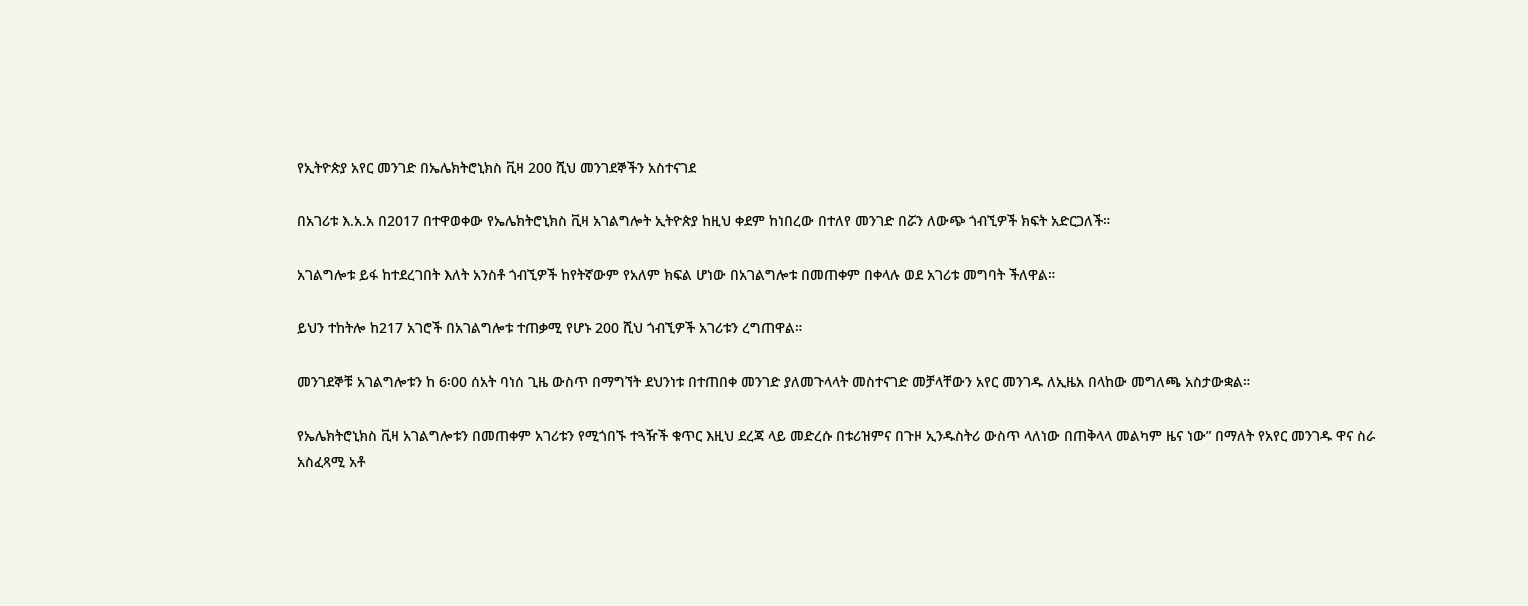የኢትዮጵያ አየር መንገድ በኤሌክትሮኒክስ ቪዛ 200 ሺህ መንገደኞችን አስተናገደ

በአገሪቱ እ.አ.አ በ2017 በተዋወቀው የኤሌክትሮኒክስ ቪዛ አገልግሎት ኢትዮጵያ ከዚህ ቀደም ከነበረው በተለየ መንገድ በሯን ለውጭ ጎብኚዎች ክፍት አድርጋለች።

አገልግሎቱ ይፋ ከተደረገበት እለት አንስቶ ጎብኚዎች ከየትኛውም የአለም ክፍል ሆነው በአገልግሎቱ በመጠቀም በቀላሉ ወደ አገሪቱ መግባት ችለዋል።

ይህን ተከትሎ ከ217 አገሮች በአገልግሎቱ ተጠቃሚ የሆኑ 200 ሺህ ጎብኚዎች አገሪቱን ረግጠዋል።

መንገደኞቹ አገልግሎቱን ከ 6፡00 ሰአት ባነሰ ጊዜ ውስጥ በማግኘት ደህንነቱ በተጠበቀ መንገድ ያለመጉላላት መስተናገድ መቻላቸውን አየር መንገዱ ለኢዜአ በላከው መግለጫ አስታውቋል።

የኤሌክትሮኒክስ ቪዛ አገልግሎቱን በመጠቀም አገሪቱን የሚጎበኙ ተጓዥች ቁጥር እዚህ ደረጃ ላይ መድረሱ በቱሪዝምና በጉዞ ኢንዱስትሪ ውስጥ ላለነው በጠቅላላ መልካም ዜና ነው” በማለት የአየር መንገዱ ዋና ስራ አስፈጻሚ አቶ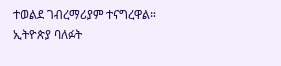ተወልደ ገብረማሪያም ተናግረዋል።
ኢትዮጵያ ባለፉት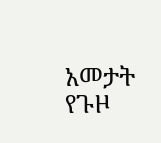አመታት የጉዞ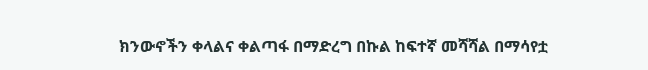ክንውኖችን ቀላልና ቀልጣፋ በማድረግ በኩል ከፍተኛ መሻሻል በማሳየቷ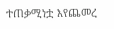ተጠቃሚነቷ እየጨመረ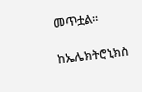መጥቷል።

ከኤሌክትሮኒክስ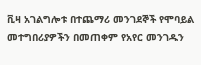ቪዛ አገልግሎቱ በተጨማሪ መንገደኞች የሞባይል መተግበሪያዎችን በመጠቀም የአየር መንገዱን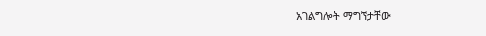አገልግሎት ማግኘታቸው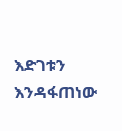እድገቱን እንዳፋጠነው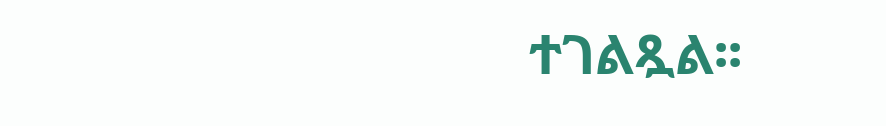ተገልጿል፡፡